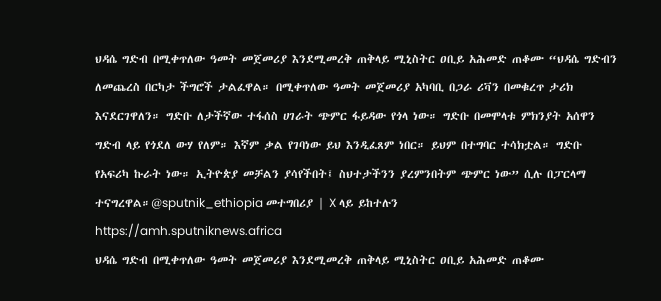ህዳሴ ግድብ በሚቀጥለው ዓመት መጀመሪያ እንደሚመረቅ ጠቅላይ ሚኒስትር ዐቢይ አሕመድ ጠቆሙ “ህዳሴ ግድብን ለመጨረስ በርካታ ችግሮች ታልፈዋል። በሚቀጥለው ዓመት መጀመሪያ አካባቢ በጋራ ሪቫን በመቁረጥ ታሪክ እናደርገዋለን። ግድቡ ለታችኛው ተፋሰስ ሀገራት ጭምር ፋይዳው የጎላ ነው። ግድቡ በመሞላቱ ምክንያት አሰዋን ግድብ ላይ የጎደለ ውሃ የለም። እኛም ቃል የገባነው ይህ እንዲፈጸም ነበር። ይህም በተግባር ተሳክቷል። ግድቡ የአፍሪካ ኩራት ነው። ኢትዮጵያ መቻልን ያሳየችበት፤ ስህተታችንን ያረምንበትም ጭምር ነው” ሲሉ በፓርላማ ተናግረዋል።@sputnik_ethiopia መተግበሪያ | X ላይ ይከተሉን
https://amh.sputniknews.africa
ህዳሴ ግድብ በሚቀጥለው ዓመት መጀመሪያ እንደሚመረቅ ጠቅላይ ሚኒስትር ዐቢይ አሕመድ ጠቆሙ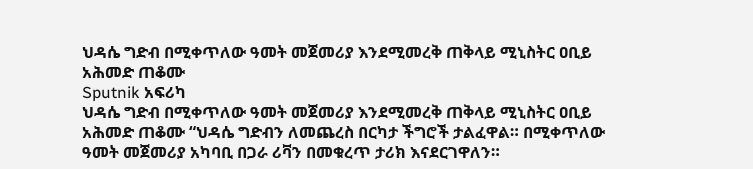ህዳሴ ግድብ በሚቀጥለው ዓመት መጀመሪያ እንደሚመረቅ ጠቅላይ ሚኒስትር ዐቢይ አሕመድ ጠቆሙ
Sputnik አፍሪካ
ህዳሴ ግድብ በሚቀጥለው ዓመት መጀመሪያ እንደሚመረቅ ጠቅላይ ሚኒስትር ዐቢይ አሕመድ ጠቆሙ “ህዳሴ ግድብን ለመጨረስ በርካታ ችግሮች ታልፈዋል። በሚቀጥለው ዓመት መጀመሪያ አካባቢ በጋራ ሪቫን በመቁረጥ ታሪክ እናደርገዋለን።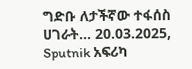ግድቡ ለታችኛው ተፋሰስ ሀገራት... 20.03.2025, Sputnik አፍሪካ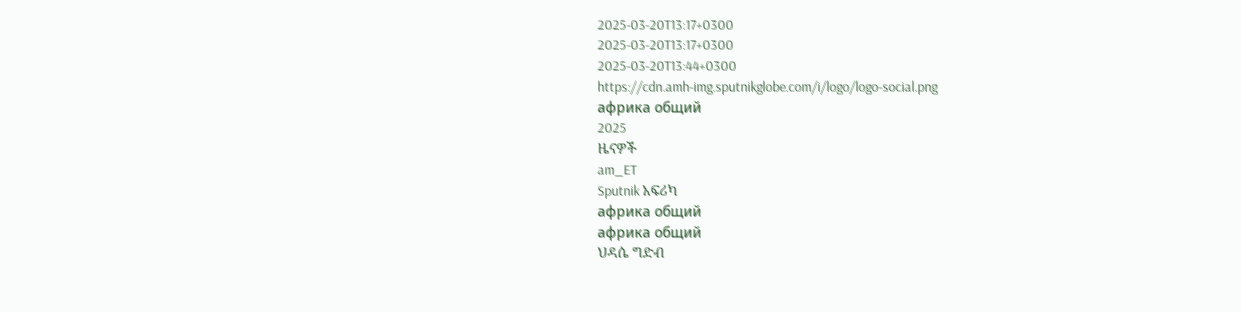2025-03-20T13:17+0300
2025-03-20T13:17+0300
2025-03-20T13:44+0300
https://cdn.amh-img.sputnikglobe.com/i/logo/logo-social.png
африка общий
2025
ዜናዎች
am_ET
Sputnik አፍሪካ
африка общий
африка общий
ህዳሴ ግድብ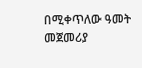በሚቀጥለው ዓመት መጀመሪያ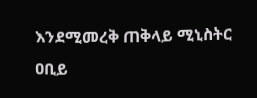እንደሚመረቅ ጠቅላይ ሚኒስትር ዐቢይ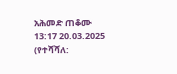አሕመድ ጠቆሙ
13:17 20.03.2025 (የተሻሻለ: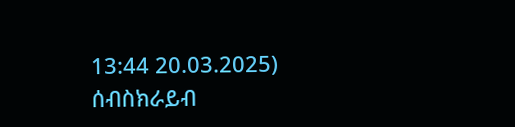13:44 20.03.2025)
ሰብስክራይብ